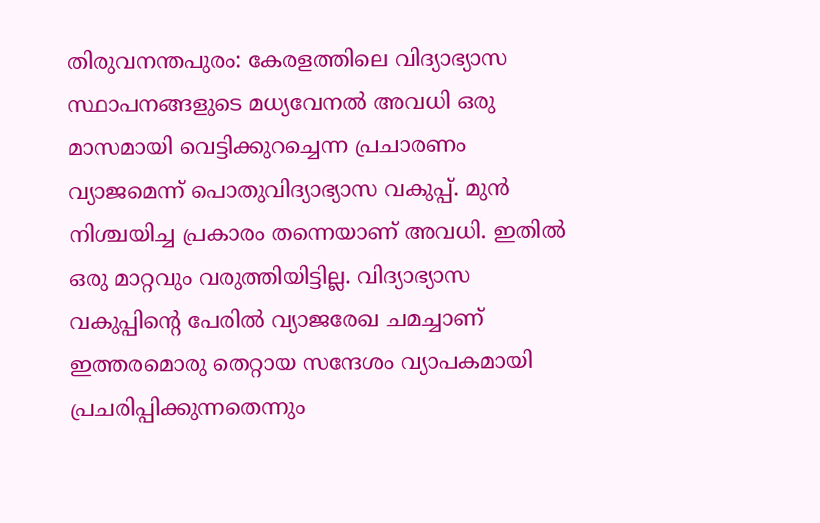തിരുവനന്തപുരം: കേരളത്തിലെ വിദ്യാഭ്യാസ സ്ഥാപനങ്ങളുടെ മധ്യവേനല്‍ അവധി ഒരു മാസമായി വെട്ടിക്കുറച്ചെന്ന പ്രചാരണം വ്യാജമെന്ന് പൊതുവിദ്യാഭ്യാസ വകുപ്പ്. മുന്‍ നിശ്ചയിച്ച പ്രകാരം തന്നെയാണ് അവധി. ഇതില്‍ ഒരു മാറ്റവും വരുത്തിയിട്ടില്ല. വിദ്യാഭ്യാസ വകുപ്പിന്റെ പേരില്‍ വ്യാജരേഖ ചമച്ചാണ് ഇത്തരമൊരു തെറ്റായ സന്ദേശം വ്യാപകമായി പ്രചരിപ്പിക്കുന്നതെന്നും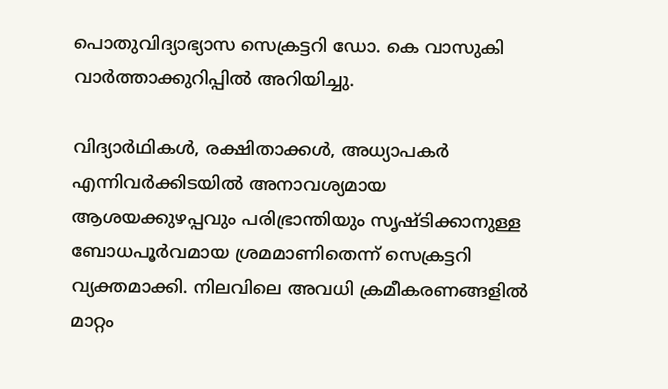പൊതുവിദ്യാഭ്യാസ സെക്രട്ടറി ഡോ. കെ വാസുകി വാര്‍ത്താക്കുറിപ്പില്‍ അറിയിച്ചു.

വിദ്യാര്‍ഥികള്‍, രക്ഷിതാക്കള്‍, അധ്യാപകര്‍ എന്നിവര്‍ക്കിടയില്‍ അനാവശ്യമായ ആശയക്കുഴപ്പവും പരിഭ്രാന്തിയും സൃഷ്ടിക്കാനുള്ള ബോധപൂര്‍വമായ ശ്രമമാണിതെന്ന് സെക്രട്ടറി വ്യക്തമാക്കി. നിലവിലെ അവധി ക്രമീകരണങ്ങളില്‍ മാറ്റം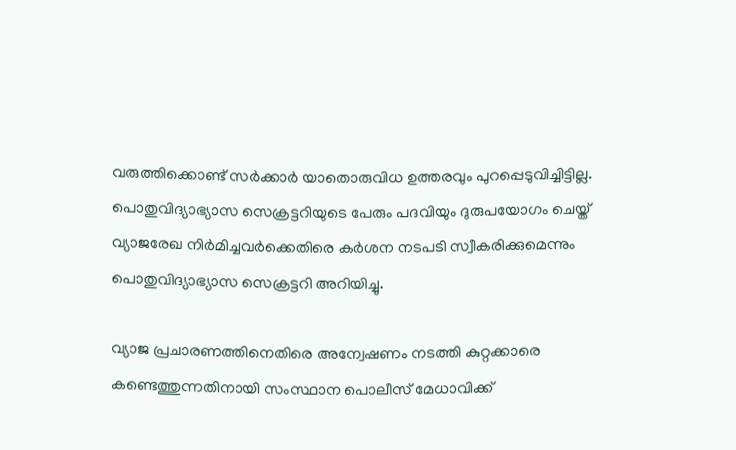വരുത്തിക്കൊണ്ട് സര്‍ക്കാര്‍ യാതൊരുവിധ ഉത്തരവും പുറപ്പെടുവിച്ചിട്ടില്ല. പൊതുവിദ്യാഭ്യാസ സെക്രട്ടറിയുടെ പേരും പദവിയും ദുരുപയോഗം ചെയ്ത് വ്യാജരേഖ നിര്‍മിച്ചവര്‍ക്കെതിരെ കര്‍ശന നടപടി സ്വീകരിക്കുമെന്നും പൊതുവിദ്യാഭ്യാസ സെക്രട്ടറി അറിയിച്ചു.

വ്യാജ പ്രചാരണത്തിനെതിരെ അന്വേഷണം നടത്തി കുറ്റക്കാരെ കണ്ടെത്തുന്നതിനായി സംസ്ഥാന പൊലീസ് മേധാവിക്ക്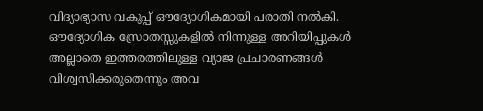വിദ്യാഭ്യാസ വകുപ്പ് ഔദ്യോഗികമായി പരാതി നല്‍കി. ഔദ്യോഗിക സ്രോതസ്സുകളില്‍ നിന്നുള്ള അറിയിപ്പുകള്‍ അല്ലാതെ ഇത്തരത്തിലുള്ള വ്യാജ പ്രചാരണങ്ങള്‍ വിശ്വസിക്കരുതെന്നും അവ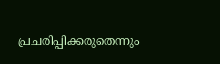പ്രചരിപ്പിക്കരുതെന്നും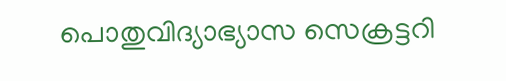പൊതുവിദ്യാഭ്യാസ സെക്രട്ടറി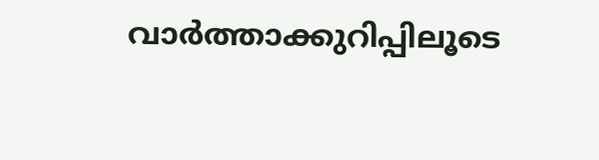വാര്‍ത്താക്കുറിപ്പിലൂടെ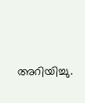അറിയിച്ചു.